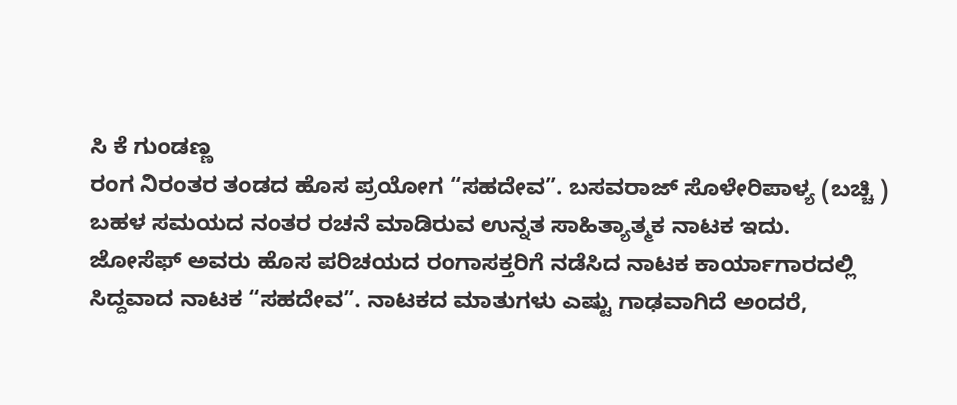ಸಿ ಕೆ ಗುಂಡಣ್ಣ
ರಂಗ ನಿರಂತರ ತಂಡದ ಹೊಸ ಪ್ರಯೋಗ “ಸಹದೇವ”. ಬಸವರಾಜ್ ಸೊಳೇರಿಪಾಳ್ಯ (ಬಚ್ಚಿ ) ಬಹಳ ಸಮಯದ ನಂತರ ರಚನೆ ಮಾಡಿರುವ ಉನ್ನತ ಸಾಹಿತ್ಯಾತ್ಮಕ ನಾಟಕ ಇದು.
ಜೋಸೆಫ್ ಅವರು ಹೊಸ ಪರಿಚಯದ ರಂಗಾಸಕ್ತರಿಗೆ ನಡೆಸಿದ ನಾಟಕ ಕಾರ್ಯಾಗಾರದಲ್ಲಿ ಸಿದ್ದವಾದ ನಾಟಕ “ಸಹದೇವ”. ನಾಟಕದ ಮಾತುಗಳು ಎಷ್ಟು ಗಾಢವಾಗಿದೆ ಅಂದರೆ,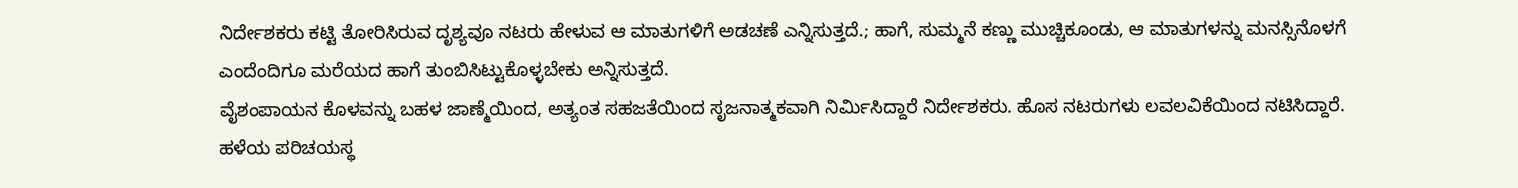ನಿರ್ದೇಶಕರು ಕಟ್ಟಿ ತೋರಿಸಿರುವ ದೃಶ್ಯವೂ ನಟರು ಹೇಳುವ ಆ ಮಾತುಗಳಿಗೆ ಅಡಚಣೆ ಎನ್ನಿಸುತ್ತದೆ.; ಹಾಗೆ, ಸುಮ್ಮನೆ ಕಣ್ಣು ಮುಚ್ಚಿಕೂಂಡು, ಆ ಮಾತುಗಳನ್ನು ಮನಸ್ಸಿನೊಳಗೆ ಎಂದೆಂದಿಗೂ ಮರೆಯದ ಹಾಗೆ ತುಂಬಿಸಿಟ್ಟುಕೊಳ್ಳಬೇಕು ಅನ್ನಿಸುತ್ತದೆ.
ವೈಶಂಪಾಯನ ಕೊಳವನ್ನು ಬಹಳ ಜಾಣ್ಮೆಯಿಂದ, ಅತ್ಯಂತ ಸಹಜತೆಯಿಂದ ಸೃಜನಾತ್ಮಕವಾಗಿ ನಿರ್ಮಿಸಿದ್ದಾರೆ ನಿರ್ದೇಶಕರು. ಹೊಸ ನಟರುಗಳು ಲವಲವಿಕೆಯಿಂದ ನಟಿಸಿದ್ದಾರೆ.
ಹಳೆಯ ಪರಿಚಯಸ್ಥ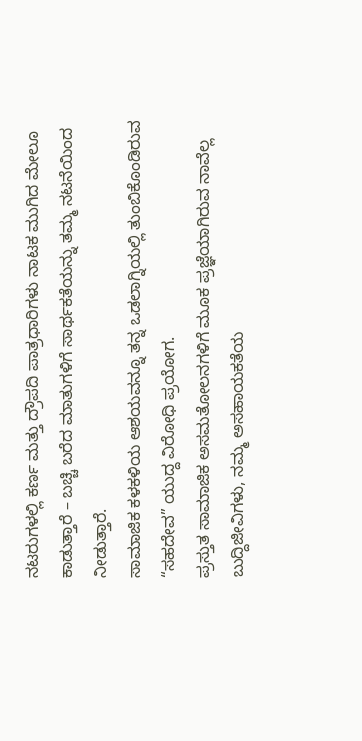ನಟರುಗಳಲ್ಲಿ ಕರ್ಣ ಮತ್ತು ದ್ರೌಪದಿ ಪಾತ್ರಧಾರಿಗಳು ನಾಟಕ ಮುಗಿದ ಮೇಲೂ ಕಾಡುತ್ತಾರೆ – ಬಚ್ಚಿ ಬರೆದ ಮಾತುಗಳಿಗೆ ಸಾರ್ಥಕತೆಯನ್ನು ತಮ್ಮ ನಟನೆಯಿಂದ ನೀಡುತ್ತಾರೆ.
ಸಾಮಾಜಿಕ ಕಳಕಳಿಯ ಆಶಯವನ್ನೂ ತನ್ನ ಒಡಲಾಗ್ನಿಯಲ್ಲಿ ತುಂಬಿಕೊಂಡಿರುವ “ಸಹದೇವ” ಯುದ್ದ ವಿರೋಧಿ ಪ್ರಯೋಗ.
ಪ್ರಸ್ತುತ ಸಾಮಾಜಿಕ ಅಸಮತೋಲನಗಳಿಗೆ ಮೂಕ ಪ್ರಜ್ಞೆಯಾಗಿರುವ ನಾವೆಲ್ಲ ಬುದ್ದಿಜೀವಿಗಳು, ನಮ್ಮ ಅಸಹಾಯಕತೆಯ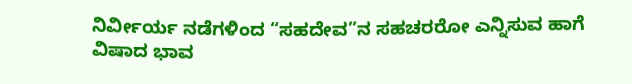ನಿರ್ವೀರ್ಯ ನಡೆಗಳಿಂದ “ಸಹದೇವ”ನ ಸಹಚರರೋ ಎನ್ನಿಸುವ ಹಾಗೆ ವಿಷಾದ ಭಾವ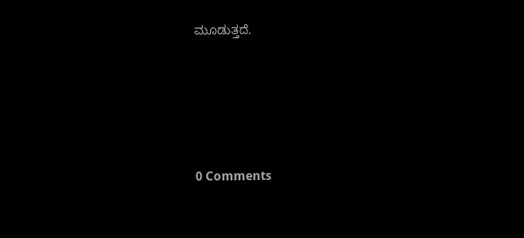ಮೂಡುತ್ತದೆ.





0 Comments